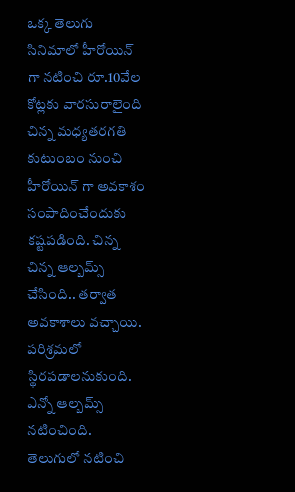ఒక్క తెలుగు సినిమాలో హీరోయిన్ గా నటించి రూ.10వేల కోట్లకు వారసురాలైంది
చిన్న మధ్యతరగతి కుటుంబం నుంచి హీరోయిన్ గా అవకాశం సంపాదించేందుకు కష్టపడింది. చిన్న చిన్న ఆల్బమ్స్ చేసింది.. తర్వాత అవకాశాలు వచ్చాయి. పరిశ్రమలో స్థిరపడాలనుకుంది. ఎన్నో ఆల్బమ్స్ నటించింది. తెలుగులో నటించి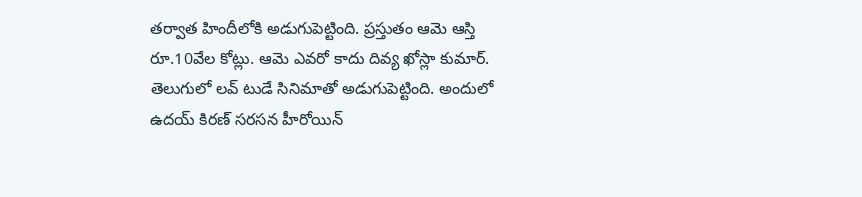తర్వాత హిందీలోకి అడుగుపెట్టింది. ప్రస్తుతం ఆమె ఆస్తి రూ.10వేల కోట్లు. ఆమె ఎవరో కాదు దివ్య ఖోస్లా కుమార్. తెలుగులో లవ్ టుడే సినిమాతో అడుగుపెట్టింది. అందులో ఉదయ్ కిరణ్ సరసన హీరోయిన్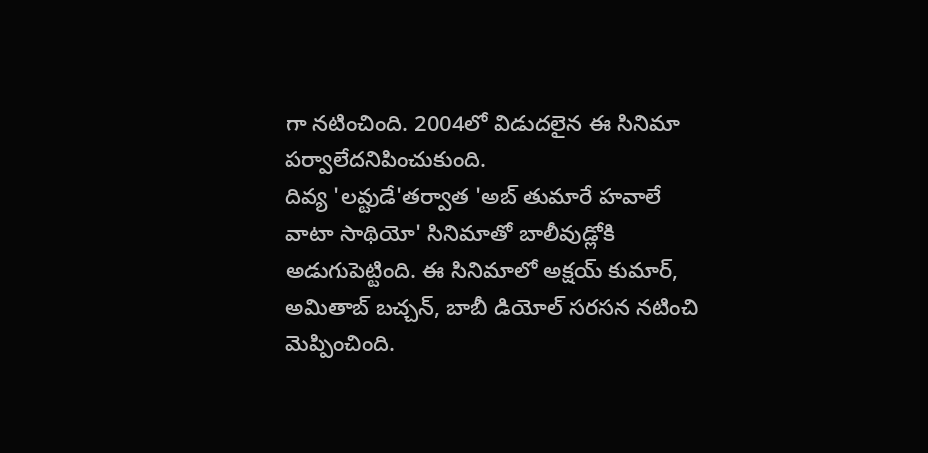గా నటించింది. 2004లో విడుదలైన ఈ సినిమా పర్వాలేదనిపించుకుంది.
దివ్య 'లవ్టుడే'తర్వాత 'అబ్ తుమారే హవాలే వాటా సాథియో' సినిమాతో బాలీవుడ్లోకి అడుగుపెట్టింది. ఈ సినిమాలో అక్షయ్ కుమార్, అమితాబ్ బచ్చన్, బాబీ డియోల్ సరసన నటించి మెప్పించింది.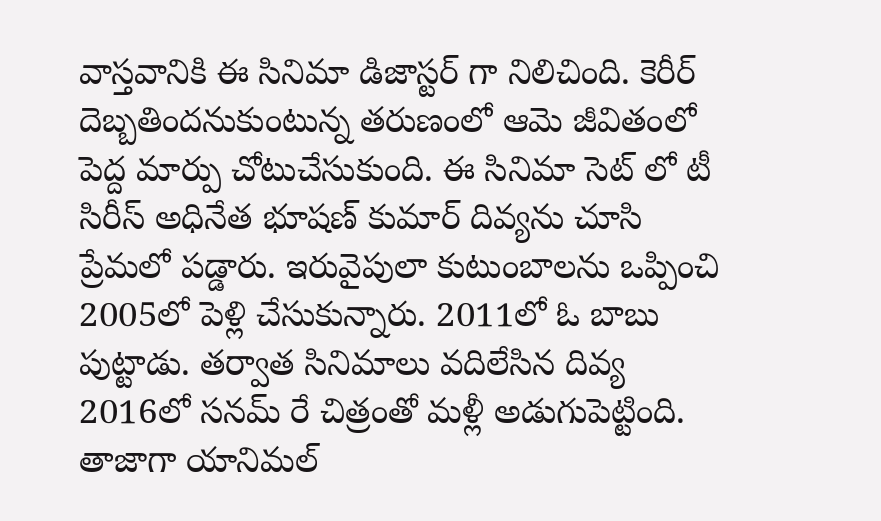వాస్తవానికి ఈ సినిమా డిజాస్టర్ గా నిలిచింది. కెరీర్ దెబ్బతిందనుకుంటున్న తరుణంలో ఆమె జీవితంలో పెద్ద మార్పు చోటుచేసుకుంది. ఈ సినిమా సెట్ లో టీ సిరీస్ అధినేత భూషణ్ కుమార్ దివ్యను చూసి ప్రేమలో పడ్డారు. ఇరువైపులా కుటుంబాలను ఒప్పించి 2005లో పెళ్లి చేసుకున్నారు. 2011లో ఓ బాబు పుట్టాడు. తర్వాత సినిమాలు వదిలేసిన దివ్య 2016లో సనమ్ రే చిత్రంతో మళ్లీ అడుగుపెట్టింది. తాజాగా యానిమల్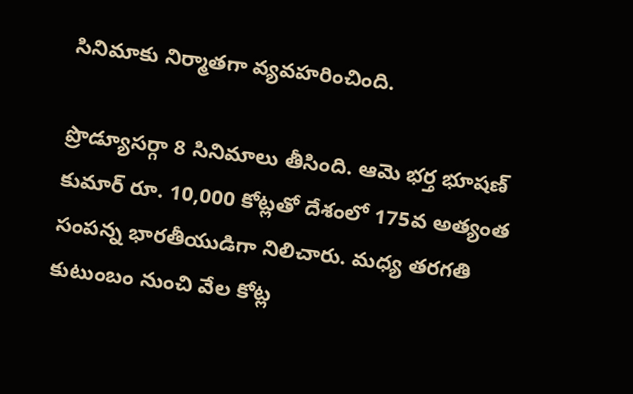సినిమాకు నిర్మాతగా వ్యవహరించింది.

ప్రొడ్యూసర్గా 8 సినిమాలు తీసింది. ఆమె భర్త భూషణ్ కుమార్ రూ. 10,000 కోట్లతో దేశంలో 175వ అత్యంత సంపన్న భారతీయుడిగా నిలిచారు. మధ్య తరగతి కుటుంబం నుంచి వేల కోట్ల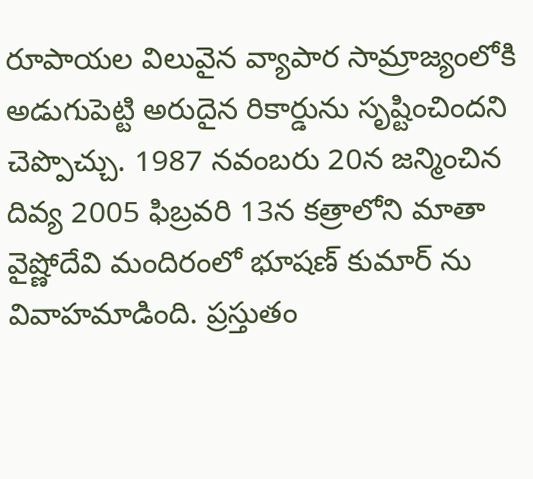రూపాయల విలువైన వ్యాపార సామ్రాజ్యంలోకి అడుగుపెట్టి అరుదైన రికార్డును సృష్టించిందని చెప్పొచ్చు. 1987 నవంబరు 20న జన్మించిన దివ్య 2005 ఫిబ్రవరి 13న కత్రాలోని మాతా వైష్ణోదేవి మందిరంలో భూషణ్ కుమార్ ను వివాహమాడింది. ప్రస్తుతం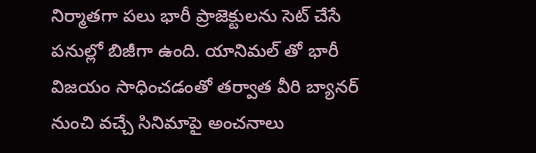నిర్మాతగా పలు భారీ ప్రాజెక్టులను సెట్ చేసే పనుల్లో బిజీగా ఉంది. యానిమల్ తో భారీ విజయం సాధించడంతో తర్వాత వీరి బ్యానర్ నుంచి వచ్చే సినిమాపై అంచనాలు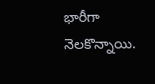భారీగా నెలకొన్నాయి.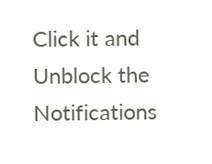Click it and Unblock the Notifications